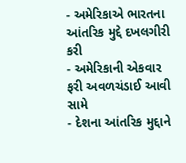- અમેરિકાએ ભારતના આંતરિક મુદ્દે દખલગીરી કરી
- અમેરિકાની એકવાર ફરી અવળચંડાઈ આવી સામે
- દેશના આંતરિક મુદ્દાને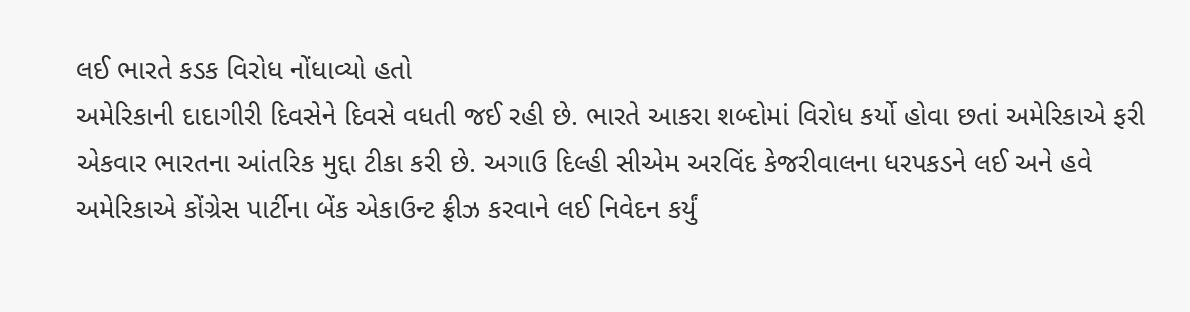લઈ ભારતે કડક વિરોધ નોંધાવ્યો હતો
અમેરિકાની દાદાગીરી દિવસેને દિવસે વધતી જઈ રહી છે. ભારતે આકરા શબ્દોમાં વિરોધ કર્યો હોવા છતાં અમેરિકાએ ફરી એકવાર ભારતના આંતરિક મુદ્દા ટીકા કરી છે. અગાઉ દિલ્હી સીએમ અરવિંદ કેજરીવાલના ધરપકડને લઈ અને હવે અમેરિકાએ કોંગ્રેસ પાર્ટીના બેંક એકાઉન્ટ ફ્રીઝ કરવાને લઈ નિવેદન કર્યું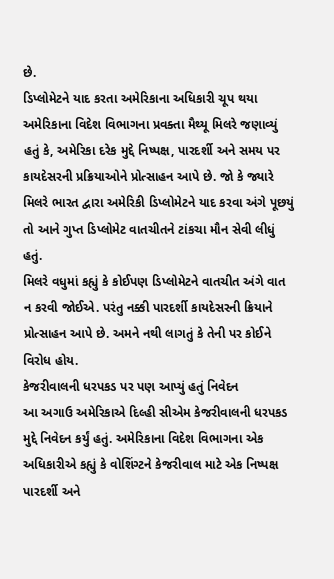છે.
ડિપ્લોમેટને યાદ કરતા અમેરિકાના અધિકારી ચૂપ થયા
અમેરિકાના વિદેશ વિભાગના પ્રવક્તા મૈથ્યૂ મિલરે જણાવ્યું હતું કે, અમેરિકા દરેક મુદ્દે નિષ્પક્ષ, પારદર્શી અને સમય પર કાયદેસરની પ્રક્રિયાઓને પ્રોત્સાહન આપે છે. જો કે જ્યારે મિલરે ભારત દ્વારા અમેરિકી ડિપ્લોમેટને યાદ કરવા અંગે પૂછયું તો આને ગુપ્ત ડિપ્લોમેટ વાતચીતને ટાંકચા મૌન સેવી લીધું હતું.
મિલરે વધુમાં કહ્યું કે કોઈપણ ડિપ્લોમેટને વાતચીત અંગે વાત ન કરવી જોઈએ. પરંતુ નક્કી પારદર્શી કાયદેસરની ક્રિયાને પ્રોત્સાહન આપે છે. અમને નથી લાગતું કે તેની પર કોઈને વિરોધ હોય.
કેજરીવાલની ધરપકડ પર પણ આપ્યું હતું નિવેદન
આ અગાઉ અમેરિકાએ દિલ્હી સીએમ કેજરીવાલની ધરપકડ મુદ્દે નિવેદન કર્યું હતું. અમેરિકાના વિદેશ વિભાગના એક અધિકારીએ કહ્યું કે વોશિંગ્ટને કેજરીવાલ માટે એક નિષ્પક્ષ પારદર્શી અને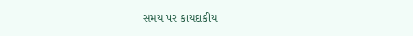સમય પર કાયદાકીય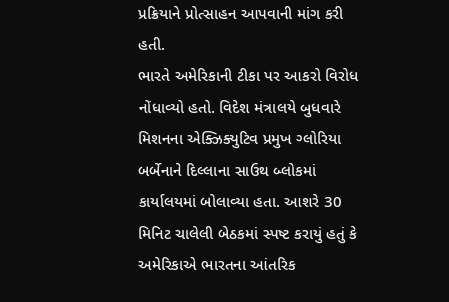પ્રક્રિયાને પ્રોત્સાહન આપવાની માંગ કરી હતી.
ભારતે અમેરિકાની ટીકા પર આકરો વિરોધ નોંધાવ્યો હતો. વિદેશ મંત્રાલયે બુધવારે મિશનના એક્ઝિક્યુટિવ પ્રમુખ ગ્લોરિયા બર્બેનાને દિલ્લાના સાઉથ બ્લોકમાં કાર્યાલયમાં બોલાવ્યા હતા. આશરે 30 મિનિટ ચાલેલી બેઠકમાં સ્પષ્ટ કરાયું હતું કે અમેરિકાએ ભારતના આંતરિક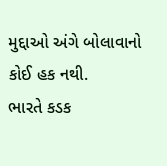મુદ્દાઓ અંગે બોલાવાનો કોઈ હક નથી.
ભારતે કડક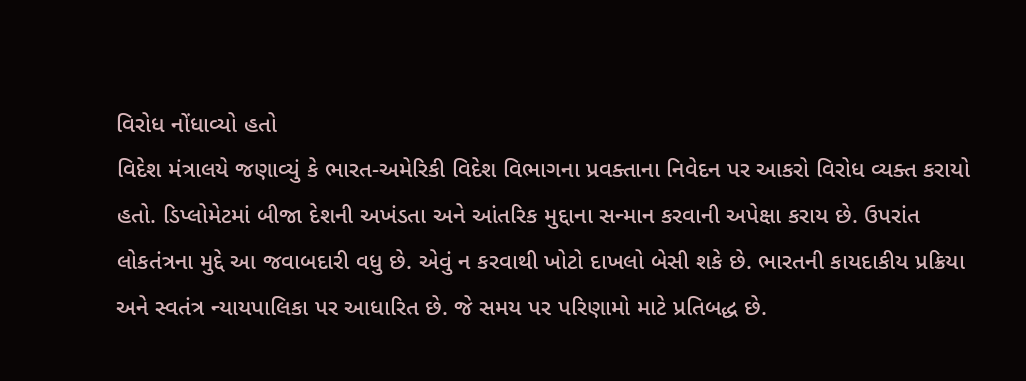વિરોધ નોંધાવ્યો હતો
વિદેશ મંત્રાલયે જણાવ્યું કે ભારત-અમેરિકી વિદેશ વિભાગના પ્રવક્તાના નિવેદન પર આકરો વિરોધ વ્યક્ત કરાયો હતો. ડિપ્લોમેટમાં બીજા દેશની અખંડતા અને આંતરિક મુદ્દાના સન્માન કરવાની અપેક્ષા કરાય છે. ઉપરાંત લોકતંત્રના મુદ્દે આ જવાબદારી વધુ છે. એવું ન કરવાથી ખોટો દાખલો બેસી શકે છે. ભારતની કાયદાકીય પ્રક્રિયા અને સ્વતંત્ર ન્યાયપાલિકા પર આધારિત છે. જે સમય પર પરિણામો માટે પ્રતિબદ્ધ છે.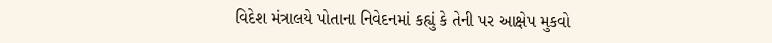વિદેશ મંત્રાલયે પોતાના નિવેદનમાં કહ્યું કે તેની પર આક્ષેપ મુકવો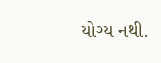યોગ્ય નથી.